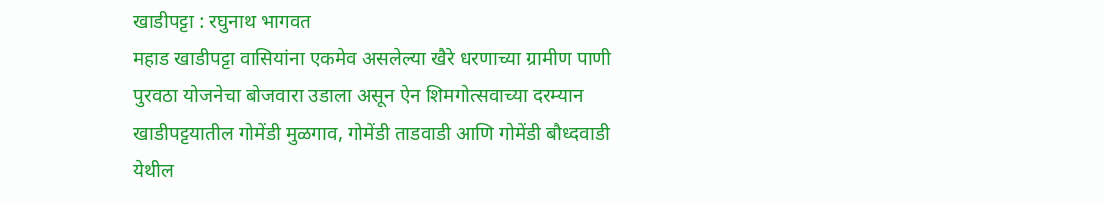खाडीपट्टा : रघुनाथ भागवत
महाड खाडीपट्टा वासियांना एकमेव असलेल्या खैरे धरणाच्या ग्रामीण पाणी पुरवठा योजनेचा बोजवारा उडाला असून ऐन शिमगोत्सवाच्या दरम्यान खाडीपट्टयातील गोमेंडी मुळगाव, गोमेंडी ताडवाडी आणि गोमेंडी बौध्दवाडी येथील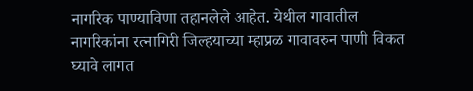नागरिक पाण्याविणा तहानलेले आहेत. येथील गावातील नागरिकांना रत्नागिरी जिल्हयाच्या म्हाप्रळ गावावरुन पाणी विकत घ्यावे लागत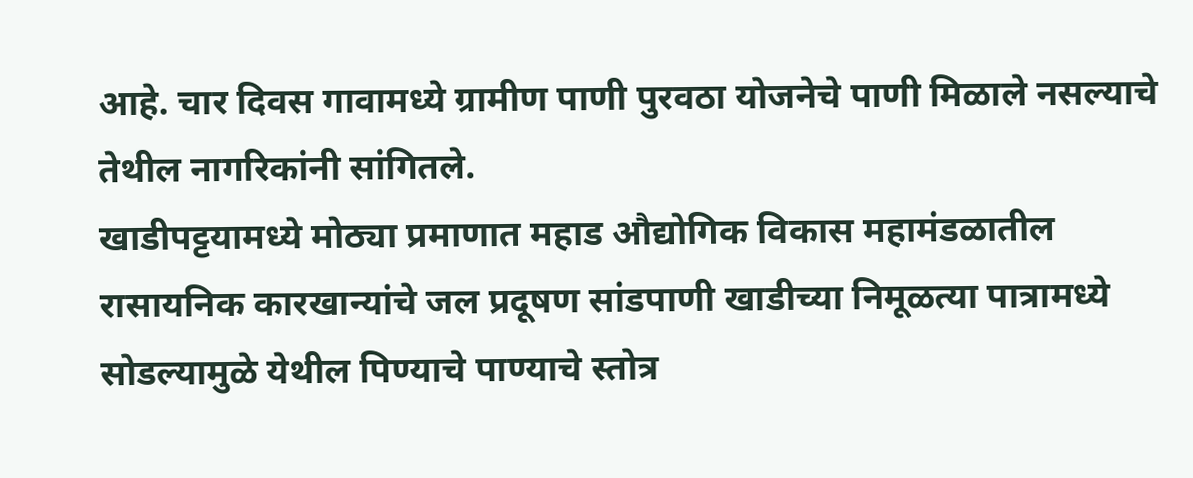आहे. चार दिवस गावामध्ये ग्रामीण पाणी पुरवठा योजनेचे पाणी मिळाले नसल्याचे तेथील नागरिकांनी सांगितले.
खाडीपट्टयामध्ये मोठ्या प्रमाणात महाड औद्योगिक विकास महामंडळातील रासायनिक कारखान्यांचे जल प्रदूषण सांडपाणी खाडीच्या निमूळत्या पात्रामध्ये सोडल्यामुळे येथील पिण्याचे पाण्याचे स्तोत्र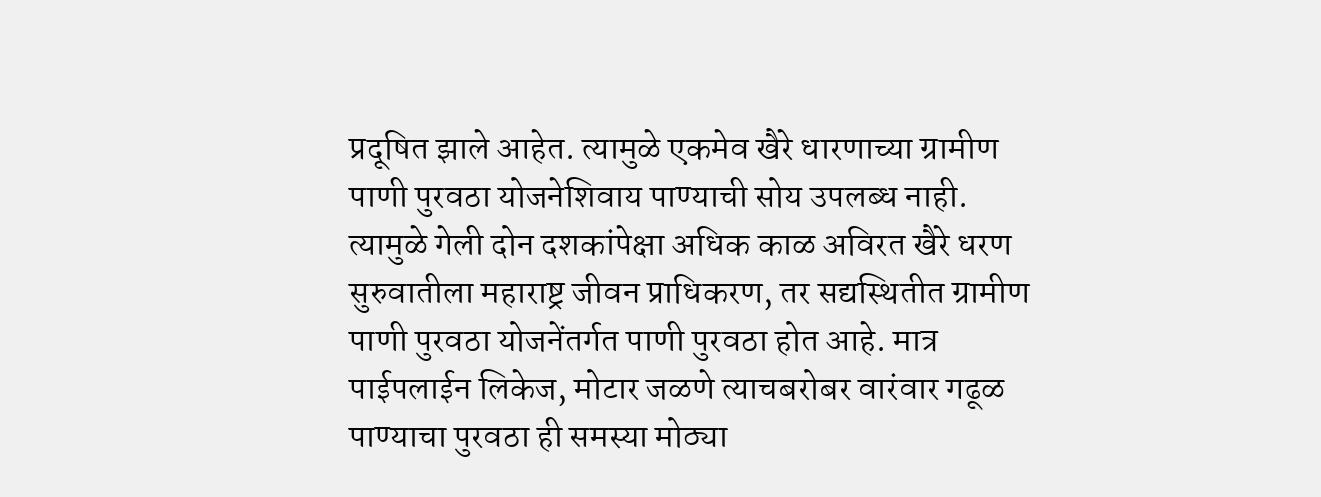प्रदूषित झाले आहेत. त्यामुळे एकमेव खैरे धारणाच्या ग्रामीण पाणी पुरवठा योजनेशिवाय पाण्याची सोय उपलब्ध नाही. त्यामुळे गेली दोन दशकांपेक्षा अधिक काळ अविरत खैरे धरण सुरुवातीला महाराष्ट्र जीवन प्राधिकरण, तर सद्यस्थितीत ग्रामीण पाणी पुरवठा योजनेंतर्गत पाणी पुरवठा होत आहे. मात्र पाईपलाईन लिकेज, मोटार जळणे त्याचबरोबर वारंवार गढूळ पाण्याचा पुरवठा ही समस्या मोठ्या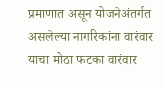प्रमाणात असून योजनेअंतर्गत असलेल्या नागरिकांना वारंवार याचा मोठा फटका वारंवार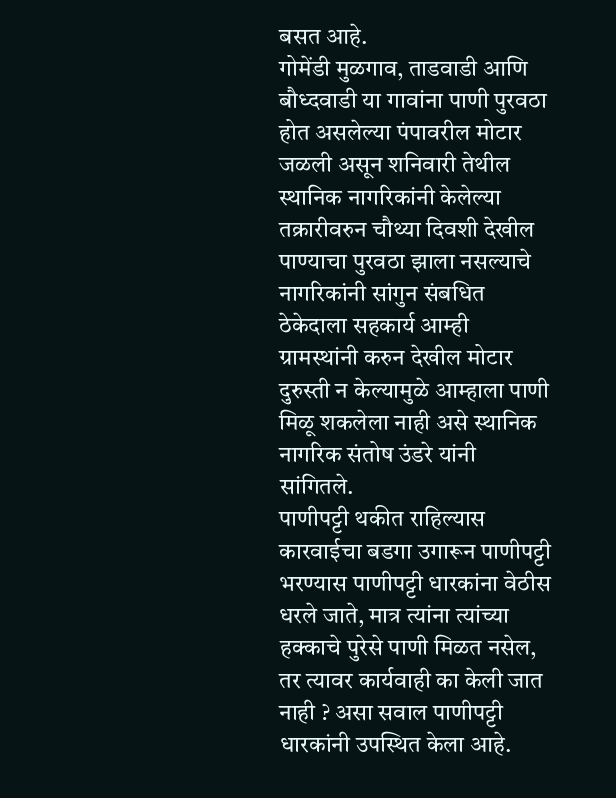बसत आहे.
गोमेंडी मुळगाव, ताडवाडी आणि बौध्दवाडी या गावांना पाणी पुरवठा होत असलेल्या पंपावरील मोटार जळली असून शनिवारी तेथील स्थानिक नागरिकांनी केलेल्या तक्रारीवरुन चौथ्या दिवशी देखील पाण्याचा पुरवठा झाला नसल्याचे नागरिकांनी सांगुन संबधित ठेकेदाला सहकार्य आम्ही ग्रामस्थांनी करुन देखील मोटार दुरुस्ती न केल्यामुळे आम्हाला पाणी मिळू शकलेला नाही असे स्थानिक नागरिक संतोष उंडरे यांनी सांगितले.
पाणीपट्टी थकीत राहिल्यास कारवाईचा बडगा उगारून पाणीपट्टी भरण्यास पाणीपट्टी धारकांना वेठीस धरले जाते, मात्र त्यांना त्यांच्या हक्काचे पुरेसे पाणी मिळत नसेल, तर त्यावर कार्यवाही का केली जात नाही ? असा सवाल पाणीपट्टी धारकांनी उपस्थित केला आहे.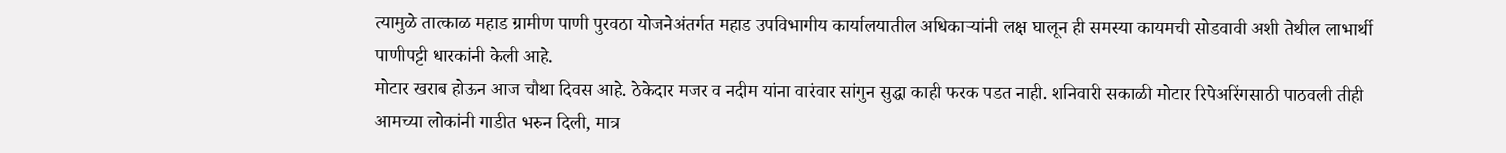त्यामुळे तात्काळ महाड ग्रामीण पाणी पुरवठा योजनेअंतर्गत महाड उपविभागीय कार्यालयातील अधिकाऱ्यांनी लक्ष घालून ही समस्या कायमची सोडवावी अशी तेथील लाभार्थी पाणीपट्टी धारकांनी केली आहे.
मोटार खराब होऊन आज चौथा दिवस आहे. ठेकेदार मजर व नदीम यांना वारंवार सांगुन सुद्धा काही फरक पडत नाही. शनिवारी सकाळी मोटार रिपेअरिंगसाठी पाठवली तीही आमच्या लोकांनी गाडीत भरुन दिली, मात्र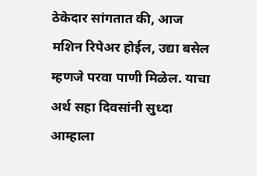ठेकेदार सांगतात की, आज मशिन रिपेअर होईल, उद्या बसेल म्हणजे परवा पाणी मिळेल. याचा अर्थ सहा दिवसांनी सुध्दा आम्हाला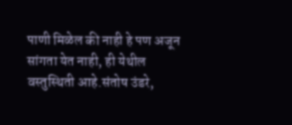पाणी मिळेल की नाही हे पण अजून सांगता येत नाही, ही येथील वस्तुस्थिती आहे.संतोष उंडरे,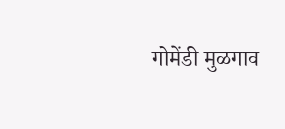गोमेंडी मुळगाव